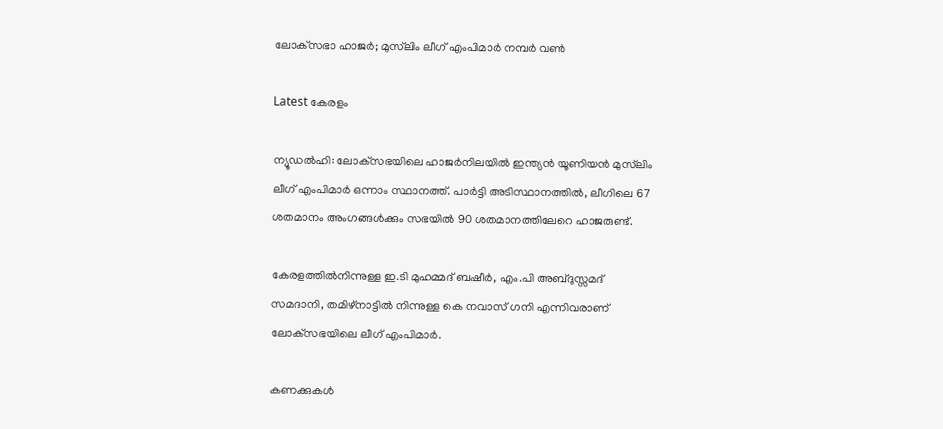ലോക്‌സഭാ ഹാജർ; മുസ്‌ലിം ലീഗ് എംപിമാർ നമ്പർ വൺ

Latest കേരളം

ന്യൂഡൽഹി: ലോക്‌സഭയിലെ ഹാജർനിലയിൽ ഇന്ത്യൻ യൂണിയൻ മുസ്‌ലിം ലീഗ് എംപിമാർ ഒന്നാം സ്ഥാനത്ത്. പാർട്ടി അടിസ്ഥാനത്തിൽ, ലീഗിലെ 67 ശതമാനം അംഗങ്ങൾക്കും സഭയിൽ 90 ശതമാനത്തിലേറെ ഹാജരുണ്ട്.

കേരളത്തിൽനിന്നുള്ള ഇ.ടി മുഹമ്മദ് ബഷീർ, എം.പി അബ്ദുസ്സമദ് സമദാനി, തമിഴ്‌നാട്ടിൽ നിന്നുള്ള കെ നവാസ് ഗനി എന്നിവരാണ് ലോക്‌സഭയിലെ ലീഗ് എംപിമാർ.

കണക്കുകൾ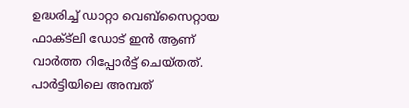ഉദ്ധരിച്ച് ഡാറ്റാ വെബ്‌സൈറ്റായ ഫാക്ട്‌ലി ഡോട് ഇൻ ആണ് വാർത്ത റിപ്പോർട്ട് ചെയ്തത്. പാർട്ടിയിലെ അമ്പത്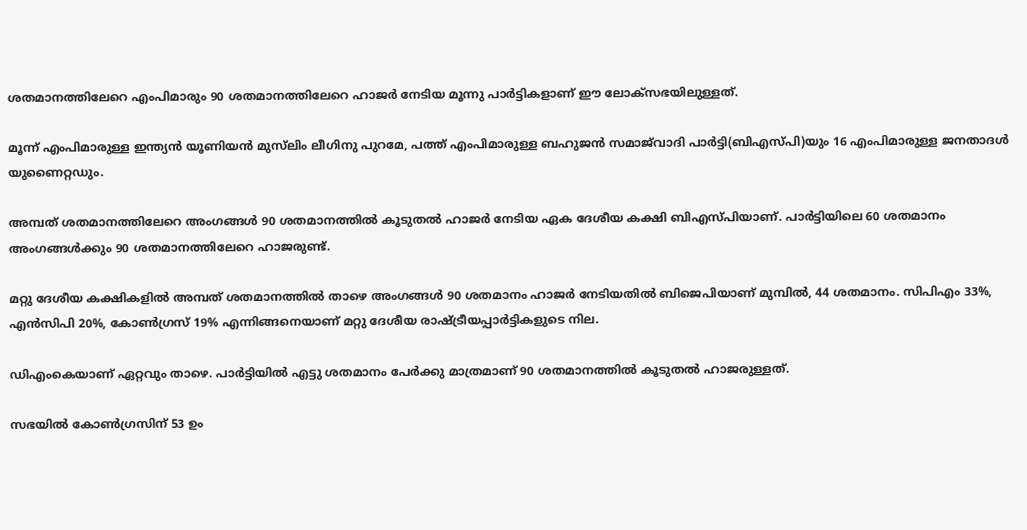ശതമാനത്തിലേറെ എംപിമാരും 90 ശതമാനത്തിലേറെ ഹാജർ നേടിയ മൂന്നു പാർട്ടികളാണ് ഈ ലോക്‌സഭയിലുള്ളത്.

മൂന്ന് എംപിമാരുള്ള ഇന്ത്യൻ യൂണിയൻ മുസ്‌ലിം ലീഗിനു പുറമേ, പത്ത് എംപിമാരുള്ള ബഹുജൻ സമാജ്‌വാദി പാർട്ടി(ബിഎസ്പി)യും 16 എംപിമാരുള്ള ജനതാദൾ യുണൈറ്റഡും.

അമ്പത് ശതമാനത്തിലേറെ അംഗങ്ങൾ 90 ശതമാനത്തിൽ കൂടുതൽ ഹാജർ നേടിയ ഏക ദേശീയ കക്ഷി ബിഎസ്പിയാണ്. പാർട്ടിയിലെ 60 ശതമാനം അംഗങ്ങൾക്കും 90 ശതമാനത്തിലേറെ ഹാജരുണ്ട്.

മറ്റു ദേശീയ കക്ഷികളിൽ അമ്പത് ശതമാനത്തിൽ താഴെ അംഗങ്ങൾ 90 ശതമാനം ഹാജർ നേടിയതിൽ ബിജെപിയാണ് മുമ്പിൽ, 44 ശതമാനം. സിപിഎം 33%, എൻസിപി 20%, കോൺഗ്രസ് 19% എന്നിങ്ങനെയാണ് മറ്റു ദേശീയ രാഷ്ട്രീയപ്പാർട്ടികളുടെ നില.

ഡിഎംകെയാണ് ഏറ്റവും താഴെ. പാർട്ടിയില്‍ എട്ടു ശതമാനം പേർക്കു മാത്രമാണ് 90 ശതമാനത്തിൽ കൂടുതൽ ഹാജരുള്ളത്.

സഭയില്‍ കോണ്‍ഗ്രസിന് 53 ഉം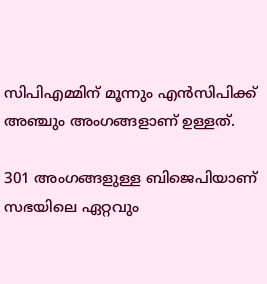സിപിഎമ്മിന് മൂന്നും എന്‍സിപിക്ക് അഞ്ചും അംഗങ്ങളാണ് ഉള്ളത്.

301 അംഗങ്ങളുള്ള ബിജെപിയാണ് സഭയിലെ ഏറ്റവും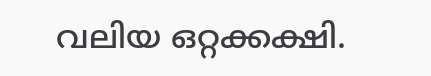വലിയ ഒറ്റക്കക്ഷി.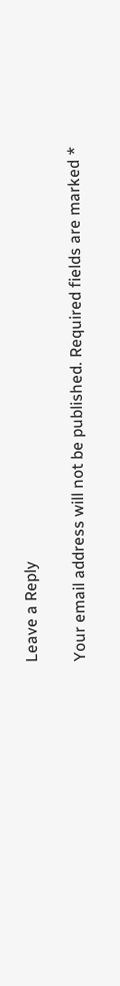Leave a Reply

Your email address will not be published. Required fields are marked *